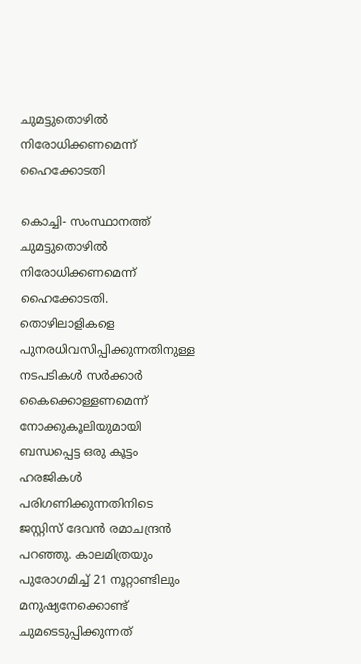ചുമട്ടുതൊഴില്‍ നിരോധിക്കണമെന്ന് ഹൈക്കോടതി

കൊച്ചി- സംസ്ഥാനത്ത് ചുമട്ടുതൊഴില്‍ നിരോധിക്കണമെന്ന് ഹൈക്കോടതി. തൊഴിലാളികളെ പുനരധിവസിപ്പിക്കുന്നതിനുള്ള നടപടികള്‍ സര്‍ക്കാര്‍ കൈക്കൊള്ളണമെന്ന് നോക്കുകൂലിയുമായി ബന്ധപ്പെട്ട ഒരു കൂട്ടം ഹരജികള്‍ പരിഗണിക്കുന്നതിനിടെ ജസ്റ്റിസ് ദേവന്‍ രമാചന്ദ്രന്‍ പറഞ്ഞു. കാലമിത്രയും പുരോഗമിച്ച് 21 നൂറ്റാണ്ടിലും മനുഷ്യനേക്കൊണ്ട് ചുമടെടുപ്പിക്കുന്നത്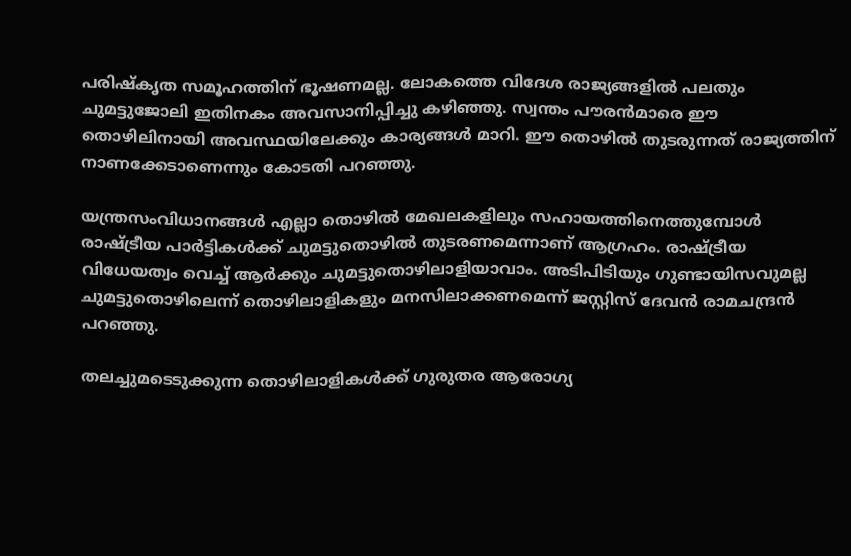പരിഷ്‌കൃത സമൂഹത്തിന് ഭൂഷണമല്ല. ലോകത്തെ വിദേശ രാജ്യങ്ങളില്‍ പലതും ചുമട്ടുജോലി ഇതിനകം അവസാനിപ്പിച്ചു കഴിഞ്ഞു. സ്വന്തം പൗരന്‍മാരെ ഈ തൊഴിലിനായി അവസ്ഥയിലേക്കും കാര്യങ്ങള്‍ മാറി. ഈ തൊഴില്‍ തുടരുന്നത് രാജ്യത്തിന് നാണക്കേടാണെന്നും കോടതി പറഞ്ഞു.

യന്ത്രസംവിധാനങ്ങള്‍ എല്ലാ തൊഴില്‍ മേഖലകളിലും സഹായത്തിനെത്തുമ്പോള്‍ രാഷ്ട്രീയ പാര്‍ട്ടികള്‍ക്ക് ചുമട്ടുതൊഴില്‍ തുടരണമെന്നാണ് ആഗ്രഹം. രാഷ്ട്രീയ വിധേയത്വം വെച്ച് ആര്‍ക്കും ചുമട്ടുതൊഴിലാളിയാവാം. അടിപിടിയും ഗുണ്ടായിസവുമല്ല ചുമട്ടുതൊഴിലെന്ന് തൊഴിലാളികളും മനസിലാക്കണമെന്ന് ജസ്റ്റിസ് ദേവന്‍ രാമചന്ദ്രന്‍ പറഞ്ഞു.

തലച്ചുമടെടുക്കുന്ന തൊഴിലാളികള്‍ക്ക് ഗുരുതര ആരോഗ്യ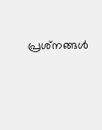പ്രശ്‌നങ്ങള്‍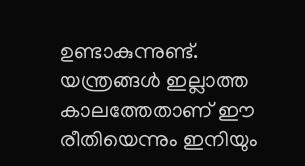ഉണ്ടാകുന്നുണ്ട്. യന്ത്രങ്ങള്‍ ഇല്ലാത്ത കാലത്തേതാണ് ഈ രീതിയെന്നും ഇനിയും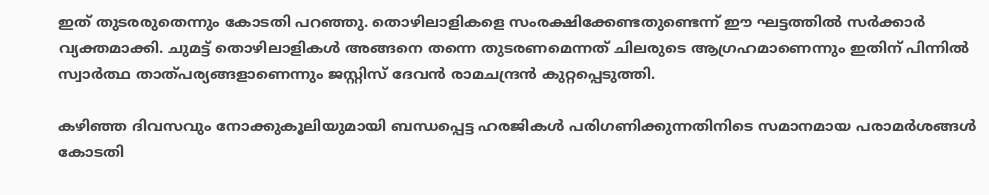ഇത് തുടരരുതെന്നും കോടതി പറഞ്ഞു. തൊഴിലാളികളെ സംരക്ഷിക്കേണ്ടതുണ്ടെന്ന് ഈ ഘട്ടത്തില്‍ സര്‍ക്കാര്‍ വ്യക്തമാക്കി. ചുമട്ട് തൊഴിലാളികള്‍ അങ്ങനെ തന്നെ തുടരണമെന്നത് ചിലരുടെ ആഗ്രഹമാണെന്നും ഇതിന് പിന്നില്‍ സ്വാര്‍ത്ഥ താത്പര്യങ്ങളാണെന്നും ജസ്റ്റിസ് ദേവന്‍ രാമചന്ദ്രന്‍ കുറ്റപ്പെടുത്തി.

കഴിഞ്ഞ ദിവസവും നോക്കുകൂലിയുമായി ബന്ധപ്പെട്ട ഹരജികള്‍ പരിഗണിക്കുന്നതിനിടെ സമാനമായ പരാമര്‍ശങ്ങള്‍ കോടതി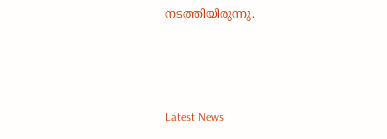നടത്തിയിരുന്നു.



Latest News